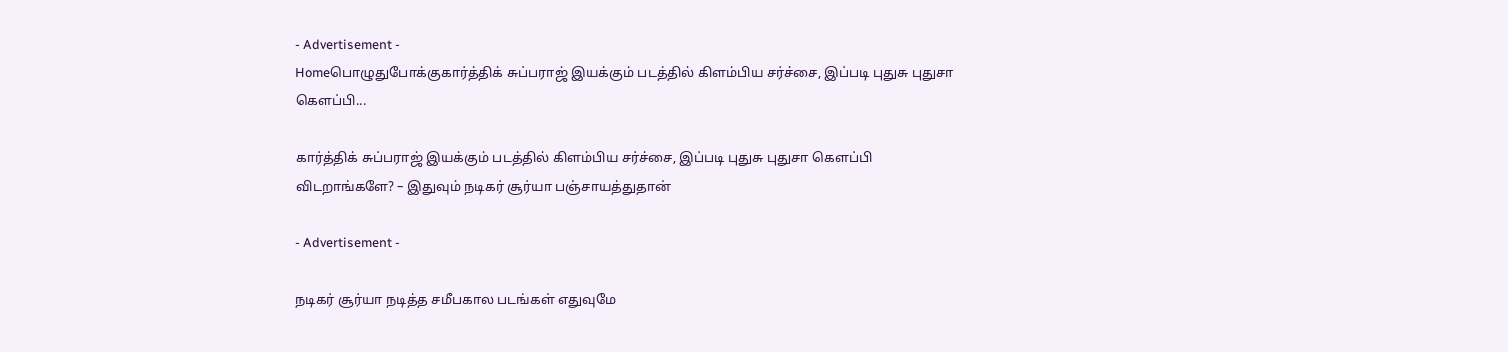- Advertisement -
Homeபொழுதுபோக்குகார்த்திக் சுப்பராஜ் இயக்கும் படத்தில் கிளம்பிய சர்ச்சை, இப்படி புதுசு புதுசா கெளப்பி...

கார்த்திக் சுப்பராஜ் இயக்கும் படத்தில் கிளம்பிய சர்ச்சை, இப்படி புதுசு புதுசா கெளப்பி விடறாங்களே? – இதுவும் நடிகர் சூர்யா பஞ்சாயத்துதான்

- Advertisement -

நடிகர் சூர்யா நடித்த சமீபகால படங்கள் எதுவுமே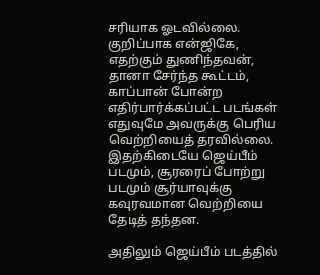சரியாக ஓடவில்லை. குறிப்பாக என்ஜிகே, எதற்கும் துணிந்தவன், தானா சேர்ந்த கூட்டம், காப்பான் போன்ற எதிர்பார்க்கப்பட்ட படங்கள் எதுவுமே அவருக்கு பெரிய வெற்றியைத் தரவில்லை. இதற்கிடையே ஜெய்பீம் படமும், சூரரைப் போற்று படமும் சூர்யாவுக்கு கவுரவமான வெற்றியை தேடித் தந்தன.

அதிலும் ஜெய்பீம் படத்தில்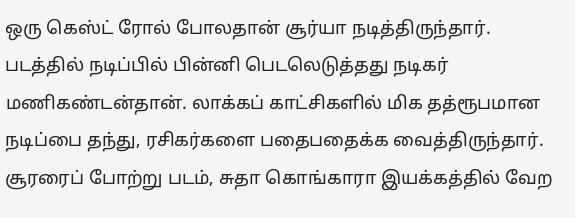ஒரு கெஸ்ட் ரோல் போலதான் சூர்யா நடித்திருந்தார். படத்தில் நடிப்பில் பின்னி பெடலெடுத்தது நடிகர் மணிகண்டன்தான். லாக்கப் காட்சிகளில் மிக தத்ரூபமான நடிப்பை தந்து, ரசிகர்களை பதைபதைக்க வைத்திருந்தார். சூரரைப் போற்று படம், சுதா கொங்காரா இயக்கத்தில் வேற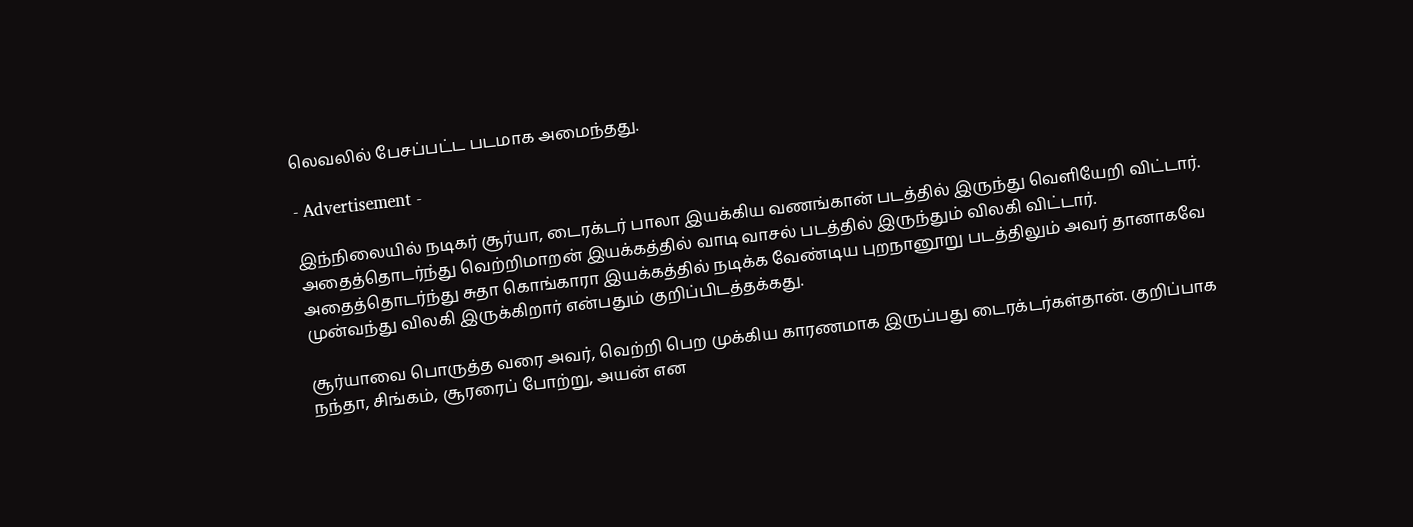லெவலில் பேசப்பட்ட படமாக அமைந்தது.

- Advertisement -

இந்நிலையில் நடிகர் சூர்யா, டைரக்டர் பாலா இயக்கிய வணங்கான் படத்தில் இருந்து வெளியேறி விட்டார். அதைத்தொடர்ந்து வெற்றிமாறன் இயக்கத்தில் வாடி வாசல் படத்தில் இருந்தும் விலகி விட்டார். அதைத்தொடர்ந்து சுதா கொங்காரா இயக்கத்தில் நடிக்க வேண்டிய புறநானூறு படத்திலும் அவர் தானாகவே முன்வந்து விலகி இருக்கிறார் என்பதும் குறிப்பிடத்தக்கது.

சூர்யாவை பொருத்த வரை அவர், வெற்றி பெற முக்கிய காரணமாக இருப்பது டைரக்டர்கள்தான். குறிப்பாக நந்தா, சிங்கம், சூரரைப் போற்று, அயன் என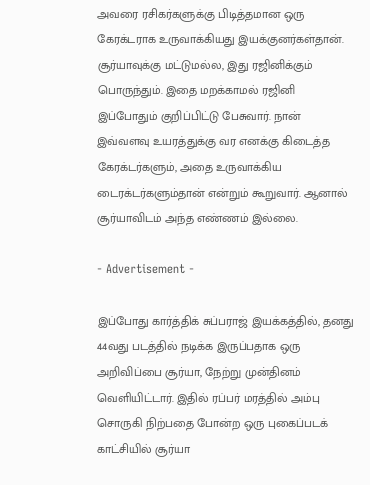அவரை ரசிகர்களுக்கு பிடித்தமான ஒரு கேரக்டராக உருவாக்கியது இயக்குனர்கள்தான். சூர்யாவுக்கு மட்டுமல்ல, இது ரஜினிக்கும் பொருந்தும். இதை மறக்காமல் ரஜினி இப்போதும் குறிப்பிட்டு பேசுவார். நான் இவ்வளவு உயரத்துக்கு வர எனக்கு கிடைத்த கேரக்டர்களும், அதை உருவாக்கிய டைரக்டர்களும்தான் என்றும் கூறுவார். ஆனால் சூர்யாவிடம் அந்த எண்ணம் இல்லை.

- Advertisement -

இப்போது கார்த்திக் சுப்பராஜ் இயக்கத்தில், தனது 44வது படத்தில் நடிக்க இருப்பதாக ஒரு அறிவிப்பை சூர்யா, நேற்று முன்தினம் வெளியிட்டார். இதில் ரப்பர் மரத்தில் அம்பு சொருகி நிற்பதை போன்ற ஒரு புகைப்படக் காட்சியில் சூர்யா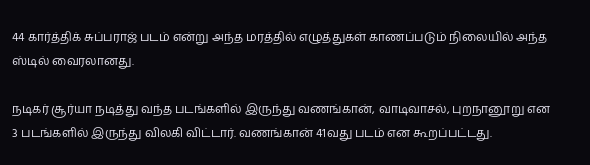44 கார்த்திக் சுப்பராஜ் படம் என்று அந்த மரத்தில் எழுத்துகள் காணப்படும் நிலையில் அந்த ஸ்டில் வைரலானது.

நடிகர் சூர்யா நடித்து வந்த படங்களில் இருந்து வணங்கான், வாடிவாசல், புறநானூறு என 3 படங்களில் இருந்து விலகி விட்டார். வணங்கான் 41வது படம் என கூறப்பட்டது.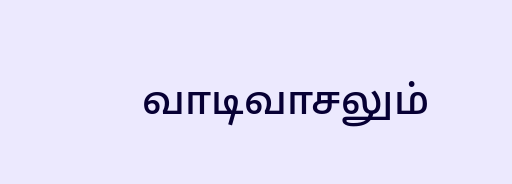வாடிவாசலும்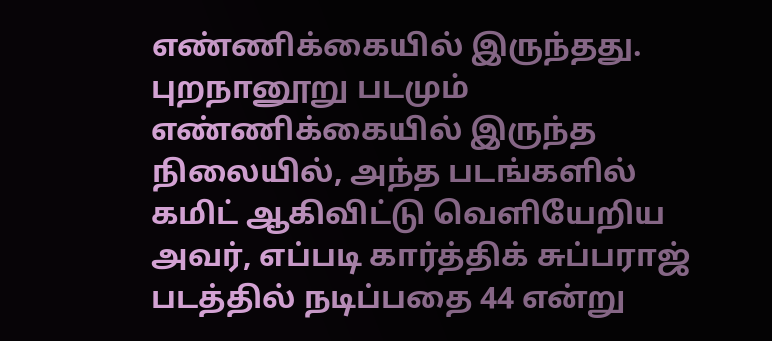எண்ணிக்கையில் இருந்தது. புறநானூறு படமும் எண்ணிக்கையில் இருந்த நிலையில், அந்த படங்களில் கமிட் ஆகிவிட்டு வெளியேறிய அவர், எப்படி கார்த்திக் சுப்பராஜ் படத்தில் நடிப்பதை 44 என்று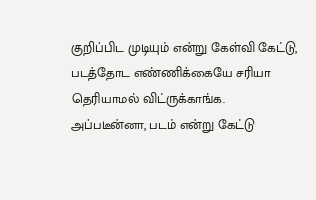குறிப்பிட முடியும் என்று கேள்வி கேட்டு, படத்தோட எண்ணிக்கையே சரியா தெரியாமல் விட்ருக்காங்க. அப்படீன்னா, படம் என்று கேட்டு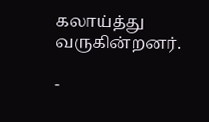கலாய்த்து வருகின்றனர்.

-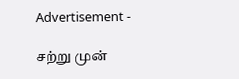Advertisement -

சற்று முன்